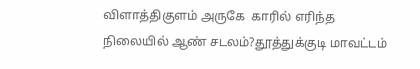விளாத்திகுளம் அருகே  காரில் எரிந்த நிலையில் ஆண் சடலம்?தூத்துக்குடி மாவட்டம்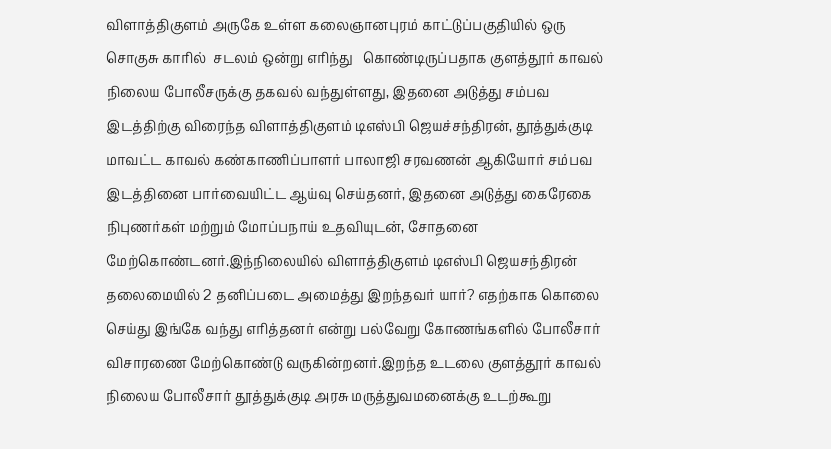விளாத்திகுளம் அருகே உள்ள கலைஞானபுரம் காட்டுப்பகுதியில் ஒரு சொகுசு காரில்  சடலம் ஒன்று எரிந்து   கொண்டிருப்பதாக குளத்தூர் காவல் நிலைய போலீசருக்கு தகவல் வந்துள்ளது, இதனை அடுத்து சம்பவ இடத்திற்கு விரைந்த விளாத்திகுளம் டிஎஸ்பி ஜெயச்சந்திரன், தூத்துக்குடி மாவட்ட காவல் கண்காணிப்பாளர் பாலாஜி சரவணன் ஆகியோர் சம்பவ இடத்தினை பார்வையிட்ட ஆய்வு செய்தனர், இதனை அடுத்து கைரேகை நிபுணர்கள் மற்றும் மோப்பநாய் உதவியுடன், சோதனை மேற்கொண்டனர்.இந்நிலையில் விளாத்திகுளம் டிஎஸ்பி ஜெயசந்திரன் தலைமையில் 2 தனிப்படை அமைத்து இறந்தவர் யார்? எதற்காக கொலை செய்து இங்கே வந்து எரித்தனர் என்று பல்வேறு கோணங்களில் போலீசார் விசாரணை மேற்கொண்டு வருகின்றனர்.இறந்த உடலை குளத்தூர் காவல் நிலைய போலீசார் தூத்துக்குடி அரசு மருத்துவமனைக்கு உடற்கூறு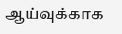ஆய்வுக்காக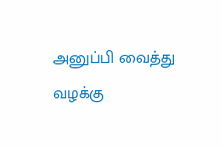அனுப்பி வைத்து வழக்கு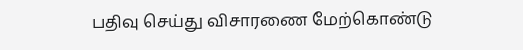பதிவு செய்து விசாரணை மேற்கொண்டு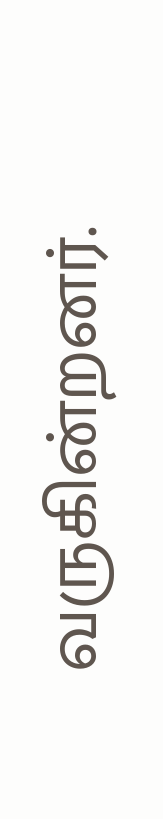வருகின்றனர்.